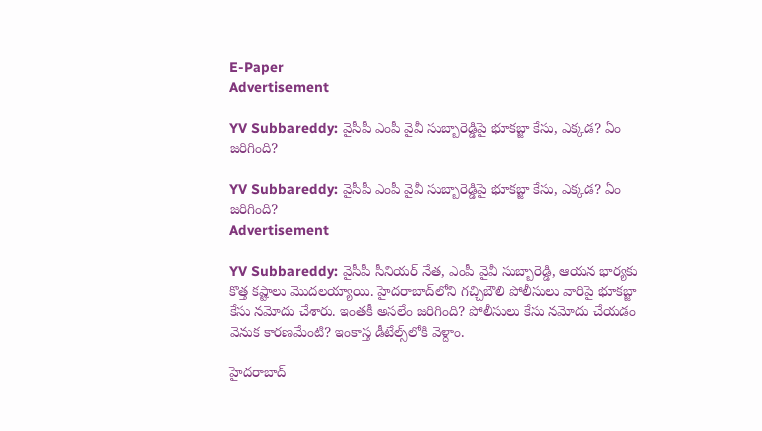E-Paper
Advertisement

YV Subbareddy: వైసీపీ ఎంపీ వైవీ సుబ్బారెడ్డి‌పై భూకబ్జా కేసు, ఎక్కడ? ఏం జరిగింది?

YV Subbareddy: వైసీపీ ఎంపీ వైవీ సుబ్బారెడ్డి‌పై భూకబ్జా కేసు, ఎక్కడ? ఏం జరిగింది?
Advertisement

YV Subbareddy: వైసీపీ సీనియర్ నేత, ఎంపీ వైవీ సుబ్బారెడ్డి, ఆయన భార్యకు కొత్త కష్టాలు మొదలయ్యాయి. హైదరాబాద్‌లోని గచ్చిబౌలి పోలీసులు వారిపై భూకబ్జా కేసు నమోదు చేశారు. ఇంతకీ అసలేం జరిగింది? పోలీసులు కేసు నమోదు చేయడం వెనుక కారణమేంటి? ఇంకాస్త డీటేల్స్‌లోకి వెళ్దాం.

హైదరాబాద్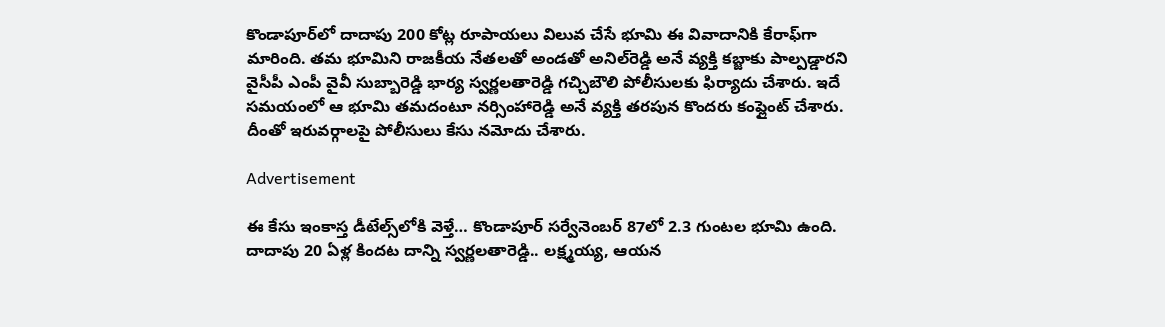కొండాపూర్‌లో దాదాపు 200 కోట్ల రూపాయలు విలువ చేసే భూమి ఈ వివాదానికి కేరాఫ్‌గా మారింది. తమ భూమిని రాజకీయ నేతలతో అండతో అనిల్‌రెడ్డి అనే వ్యక్తి కబ్జాకు పాల్పడ్డారని వైసీపీ ఎంపీ వైవీ సుబ్బారెడ్డి భార్య స్వర్ణలతారెడ్డి గచ్చిబౌలి పోలీసులకు ఫిర్యాదు చేశారు. ఇదే సమయంలో ఆ భూమి తమదంటూ నర్సింహారెడ్డి అనే వ్యక్తి తరపున కొందరు కంప్లైంట్ చేశారు. దీంతో ఇరువర్గాలపై పోలీసులు కేసు నమోదు చేశారు.

Advertisement

ఈ కేసు ఇంకాస్త డీటేల్స్‌లోకి వెళ్తే… కొండాపూర్ సర్వేనెంబర్ 87లో 2.3 గుంటల భూమి ఉంది. దాదాపు 20 ఏళ్ల కిందట దాన్ని స్వర్ణలతారెడ్డి.. లక్ష్మయ్య, ఆయన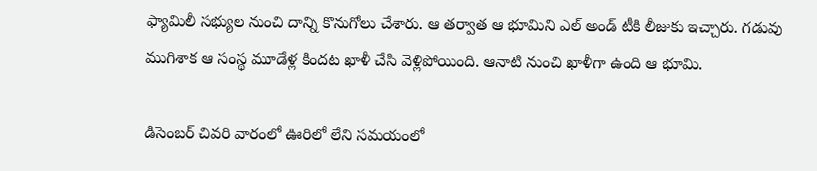ఫ్యామిలీ సభ్యుల నుంచి దాన్ని కొనుగోలు చేశారు. ఆ తర్వాత ఆ భూమిని ఎల్ అండ్ టీకి లీజుకు ఇచ్చారు. గడువు ముగిశాక ఆ సంస్థ మూడేళ్ల కిందట ఖాళీ చేసి వెళ్లిపోయింది. ఆనాటి నుంచి ఖాళీగా ఉంది ఆ భూమి.

డిసెంబర్‌ చివరి వారంలో ఊరిలో లేని సమయంలో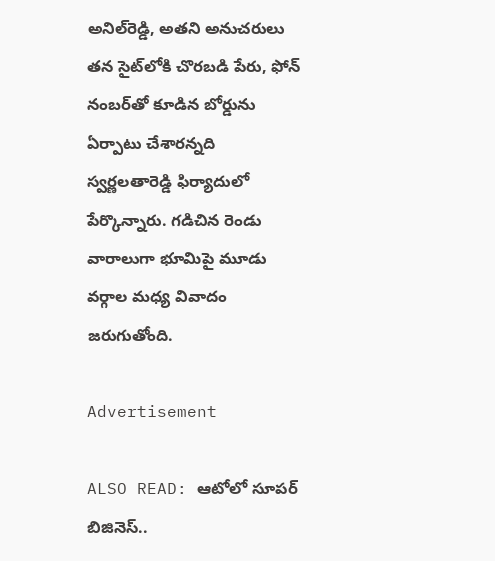అనిల్‌రెడ్డి, అతని అనుచరులు తన సైట్‌లోకి చొరబడి పేరు, ఫోన్ నంబర్‌తో కూడిన బోర్డును ఏర్పాటు చేశారన్నది స్వర్ణలతారెడ్డి ఫిర్యాదులో పేర్కొన్నారు. గడిచిన రెండు వారాలుగా భూమిపై మూడు వర్గాల మధ్య వివాదం జరుగుతోంది.

Advertisement

ALSO READ: ఆటోలో సూపర్ బిజినెస్..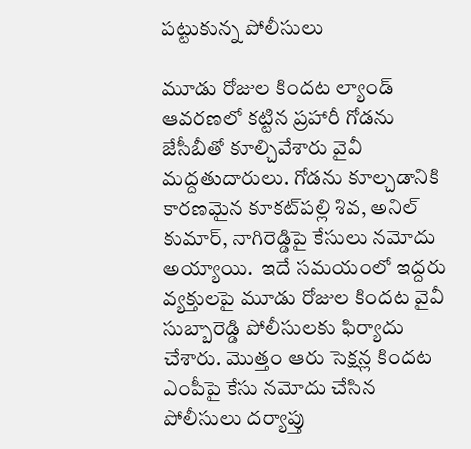పట్టుకున్న పోలీసులు

మూడు రోజుల కిందట ల్యాండ్ ఆవరణలో కట్టిన ప్రహారీ గోడను జేసీబీతో కూల్చివేశారు వైవీ మద్దతుదారులు. గోడను కూల్చడానికి కారణమైన కూకట్‌పల్లి శివ, అనిల్ కుమార్, నాగిరెడ్డిపై కేసులు నమోదు అయ్యాయి.  ఇదే సమయంలో ఇద్దరు వ్యక్తులపై మూడు రోజుల కిందట వైవీ సుబ్బారెడ్డి పోలీసులకు ఫిర్యాదు చేశారు. మొత్తం ఆరు సెక్షన్ల కిందట ఎంపీపై కేసు నమోదు చేసిన పోలీసులు దర్యాప్తు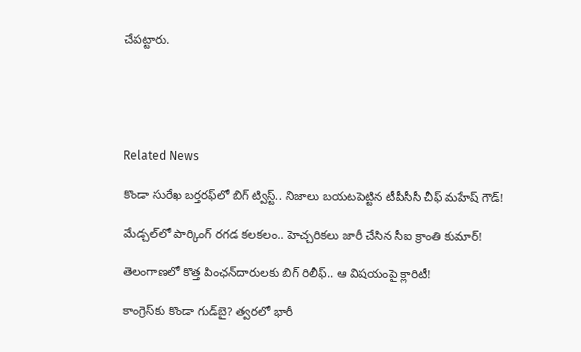చేపట్టారు.





Related News

కొండా సురేఖ బర్తరఫ్‌లో బిగ్ ట్విస్ట్.. నిజాలు బయటపెట్టిన టీపీసీసీ చీఫ్ మహేష్ గౌడ్!

మేడ్చల్‌లో పార్కింగ్ రగడ కలకలం.. హెచ్చరికలు జారీ చేసిన సీఐ క్రాంతి కుమార్!

తెలంగాణలో కొత్త పింఛన్‌‌దారులకు బిగ్ రిలీఫ్.. ఆ విషయంపై క్లారిటీ!

కాంగ్రెస్‌కు కొండా‌ గుడ్‌బై? త్వరలో భారీ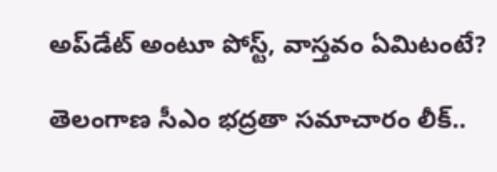అప్‌డేట్ అంటూ పోస్ట్, వాస్తవం ఏమిటంటే?

తెలంగాణ సీఎం భద్రతా సమాచారం లీక్..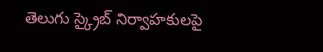తెలుగు స్క్రైబ్ నిర్వాహకులపై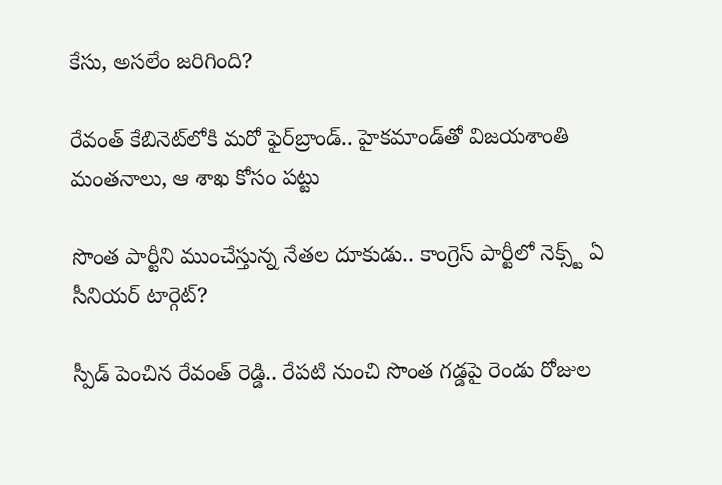కేసు, అసలేం జరిగింది?

రేవంత్‌ కేబినెట్‌లోకి మరో ఫైర్‌బ్రాండ్.. హైకమాండ్‌తో విజయశాంతి మంతనాలు, ఆ శాఖ కోసం పట్టు

సొంత పార్టీని ముంచేస్తున్న నేతల దూకుడు.. కాంగ్రెస్‌ పార్టీలో నెక్స్ట్ ఏ సీనియర్ టార్గెట్?

స్పీడ్ పెంచిన రేవంత్ రెడ్డి.. రేపటి నుంచి సొంత గడ్డపై రెండు రోజుల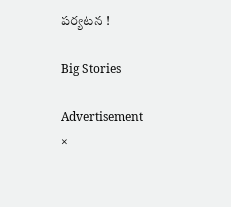పర్యటన !

Big Stories

Advertisement
×